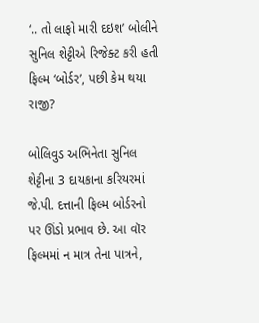‘.. તો લાફો મારી દઇશ’ બોલીને સુનિલ શેટ્ટીએ રિજેક્ટ કરી હતી ફિલ્મ ‘બોર્ડર’, પછી કેમ થયા રાજી?

બોલિવુડ અભિનેતા સુનિલ શેટ્ટીના 3 દાયકાના કરિયરમાં જે.પી. દત્તાની ફિલ્મ બોર્ડરનો પર ઊંડો પ્રભાવ છે. આ વૉર ફિલ્મમાં ન માત્ર તેના પાત્રને,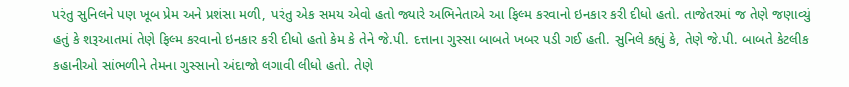પરંતુ સુનિલને પણ ખૂબ પ્રેમ અને પ્રશંસા મળી, પરંતુ એક સમય એવો હતો જ્યારે અભિનેતાએ આ ફિલ્મ કરવાનો ઇનકાર કરી દીધો હતો. તાજેતરમાં જ તેણે જણાવ્યું હતું કે શરૂઆતમાં તેણે ફિલ્મ કરવાનો ઇનકાર કરી દીધો હતો કેમ કે તેને જે.પી. દત્તાના ગુસ્સા બાબતે ખબર પડી ગઈ હતી. સુનિલે કહ્યું કે, તેણે જે.પી. બાબતે કેટલીક કહાનીઓ સાંભળીને તેમના ગુસ્સાનો અંદાજો લગાવી લીધો હતો. તેણે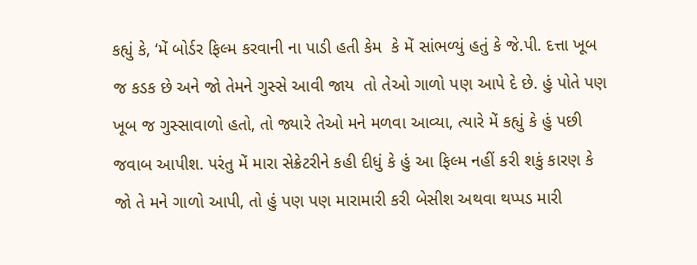કહ્યું કે, ‘મેં બોર્ડર ફિલ્મ કરવાની ના પાડી હતી કેમ  કે મેં સાંભળ્યું હતું કે જે.પી. દત્તા ખૂબ જ કડક છે અને જો તેમને ગુસ્સે આવી જાય  તો તેઓ ગાળો પણ આપે દે છે. હું પોતે પણ ખૂબ જ ગુસ્સાવાળો હતો, તો જ્યારે તેઓ મને મળવા આવ્યા, ત્યારે મેં કહ્યું કે હું પછી જવાબ આપીશ. પરંતુ મેં મારા સેક્રેટરીને કહી દીધું કે હું આ ફિલ્મ નહીં કરી શકું કારણ કે જો તે મને ગાળો આપી, તો હું પણ પણ મારામારી કરી બેસીશ અથવા થપ્પડ મારી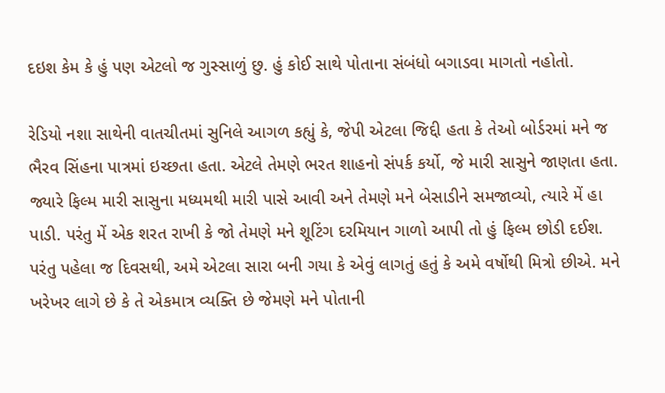દઇશ કેમ કે હું પણ એટલો જ ગુસ્સાળું છુ. હું કોઈ સાથે પોતાના સંબંધો બગાડવા માગતો નહોતો.

રેડિયો નશા સાથેની વાતચીતમાં સુનિલે આગળ કહ્યું કે, જેપી એટલા જિદ્દી હતા કે તેઓ બોર્ડરમાં મને જ ભૈરવ સિંહના પાત્રમાં ઇચ્છતા હતા. એટલે તેમણે ભરત શાહનો સંપર્ક કર્યો, જે મારી સાસુને જાણતા હતા. જ્યારે ફિલ્મ મારી સાસુના મધ્યમથી મારી પાસે આવી અને તેમણે મને બેસાડીને સમજાવ્યો, ત્યારે મેં હા પાડી. પરંતુ મેં એક શરત રાખી કે જો તેમણે મને શૂટિંગ દરમિયાન ગાળો આપી તો હું ફિલ્મ છોડી દઈશ. પરંતુ પહેલા જ દિવસથી, અમે એટલા સારા બની ગયા કે એવું લાગતું હતું કે અમે વર્ષોથી મિત્રો છીએ. મને ખરેખર લાગે છે કે તે એકમાત્ર વ્યક્તિ છે જેમણે મને પોતાની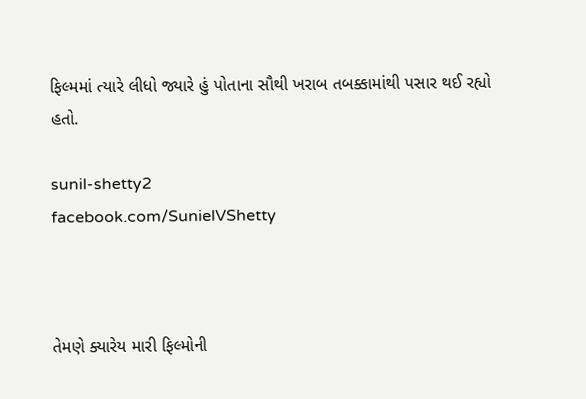ફિલ્મમાં ત્યારે લીધો જ્યારે હું પોતાના સૌથી ખરાબ તબક્કામાંથી પસાર થઈ રહ્યો હતો.

sunil-shetty2
facebook.com/SunielVShetty



તેમણે ક્યારેય મારી ફિલ્મોની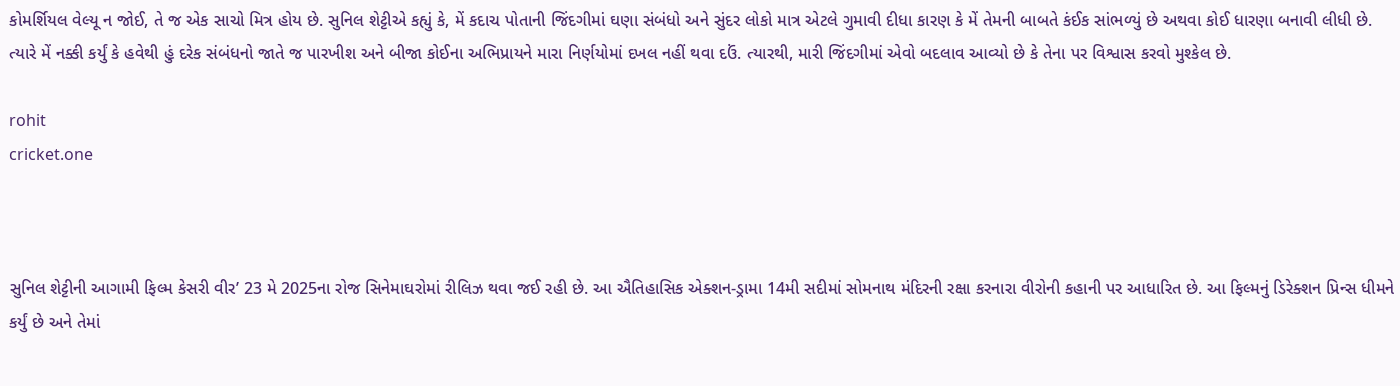કોમર્શિયલ વેલ્યૂ ન જોઈ, તે જ એક સાચો મિત્ર હોય છે. સુનિલ શેટ્ટીએ કહ્યું કે, મેં કદાચ પોતાની જિંદગીમાં ઘણા સંબંધો અને સુંદર લોકો માત્ર એટલે ગુમાવી દીધા કારણ કે મેં તેમની બાબતે કંઈક સાંભળ્યું છે અથવા કોઈ ધારણા બનાવી લીધી છે. ત્યારે મેં નક્કી કર્યું કે હવેથી હું દરેક સંબંધનો જાતે જ પારખીશ અને બીજા કોઈના અભિપ્રાયને મારા નિર્ણયોમાં દખલ નહીં થવા દઉં. ત્યારથી, મારી જિંદગીમાં એવો બદલાવ આવ્યો છે કે તેના પર વિશ્વાસ કરવો મુશ્કેલ છે.

rohit
cricket.one



સુનિલ શેટ્ટીની આગામી ફિલ્મ કેસરી વીર’ 23 મે 2025ના રોજ સિનેમાઘરોમાં રીલિઝ થવા જઈ રહી છે. આ ઐતિહાસિક એક્શન-ડ્રામા 14મી સદીમાં સોમનાથ મંદિરની રક્ષા કરનારા વીરોની કહાની પર આધારિત છે. આ ફિલ્મનું ડિરેક્શન પ્રિન્સ ધીમને કર્યું છે અને તેમાં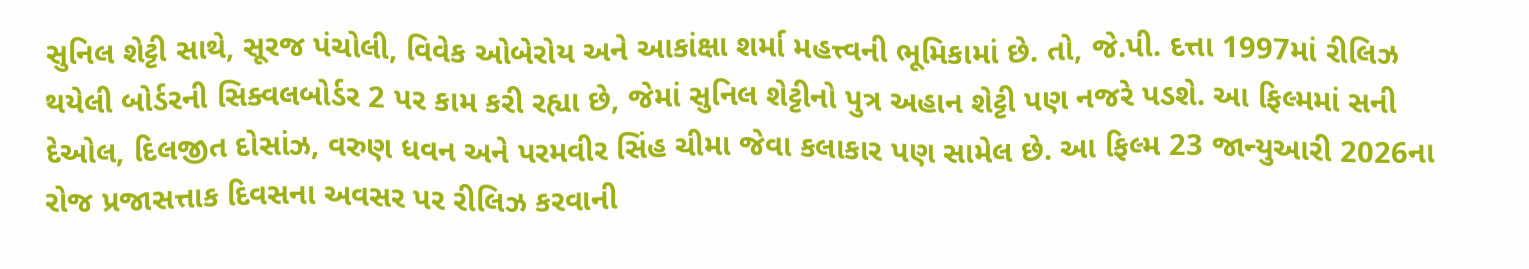સુનિલ શેટ્ટી સાથે, સૂરજ પંચોલી, વિવેક ઓબેરોય અને આકાંક્ષા શર્મા મહત્ત્વની ભૂમિકામાં છે. તો, જે.પી. દત્તા 1997માં રીલિઝ થયેલી બોર્ડરની સિક્વલબોર્ડર 2 પર કામ કરી રહ્યા છે, જેમાં સુનિલ શેટ્ટીનો પુત્ર અહાન શેટ્ટી પણ નજરે પડશે. આ ફિલ્મમાં સની દેઓલ, દિલજીત દોસાંઝ, વરુણ ધવન અને પરમવીર સિંહ ચીમા જેવા કલાકાર પણ સામેલ છે. આ ફિલ્મ 23 જાન્યુઆરી 2026ના રોજ પ્રજાસત્તાક દિવસના અવસર પર રીલિઝ કરવાની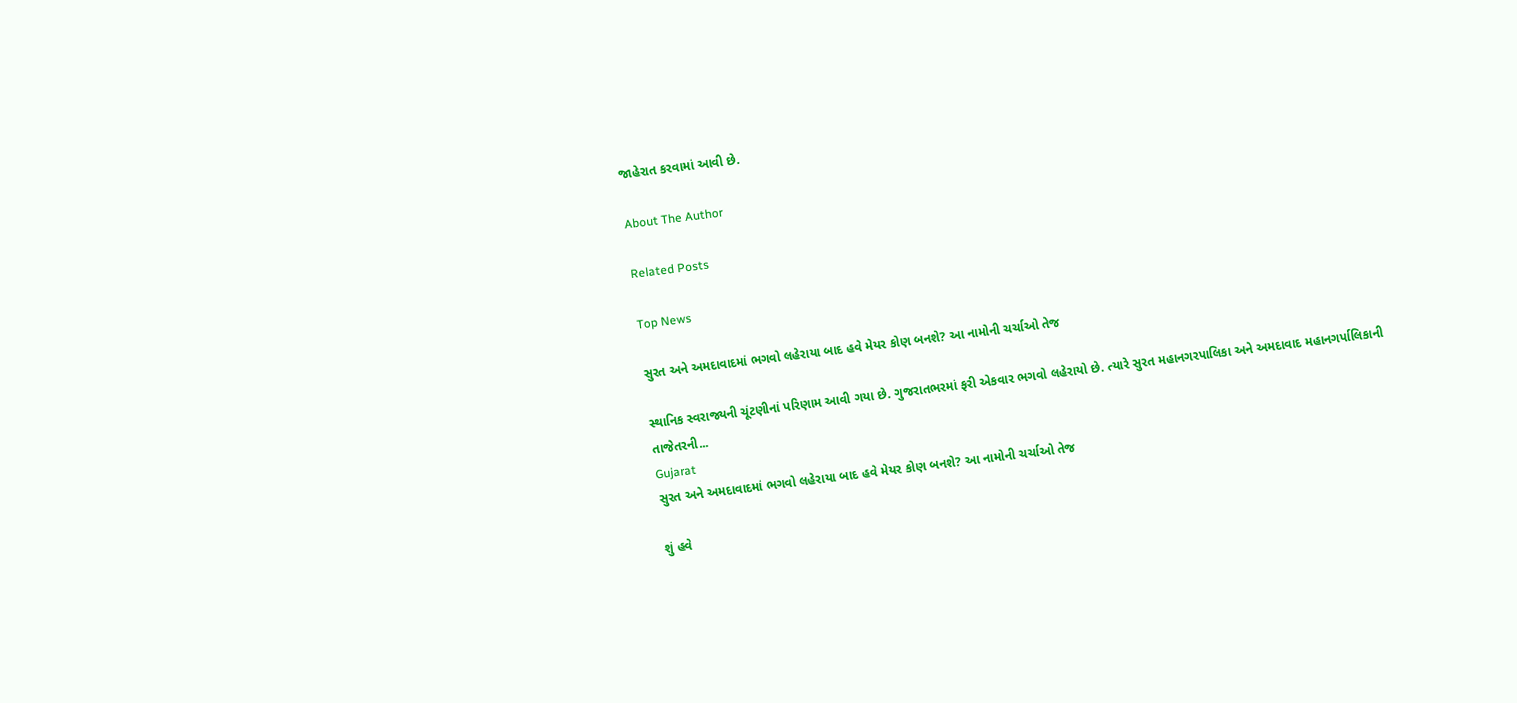જાહેરાત કરવામાં આવી છે.

About The Author

Related Posts

Top News

સુરત અને અમદાવાદમાં ભગવો લહેરાયા બાદ હવે મેયર કોણ બનશે? આ નામોની ચર્ચાઓ તેજ

સ્થાનિક સ્વરાજ્યની ચૂંટણીનાં પરિણામ આવી ગયા છે. ગુજરાતભરમાં ફરી એકવાર ભગવો લહેરાયો છે. ત્યારે સુરત મહાનગરપાલિકા અને અમદાવાદ મહાનગર્પાલિકાની તાજેતરની...
Gujarat
સુરત અને અમદાવાદમાં ભગવો લહેરાયા બાદ હવે મેયર કોણ બનશે? આ નામોની ચર્ચાઓ તેજ

શું હવે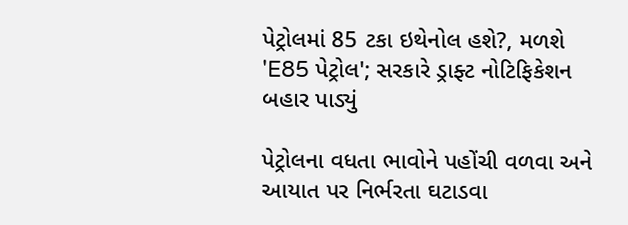પેટ્રોલમાં 85 ટકા ઇથેનોલ હશે?, મળશે 'E85 પેટ્રોલ'; સરકારે ડ્રાફ્ટ નોટિફિકેશન બહાર પાડ્યું

પેટ્રોલના વધતા ભાવોને પહોંચી વળવા અને આયાત પર નિર્ભરતા ઘટાડવા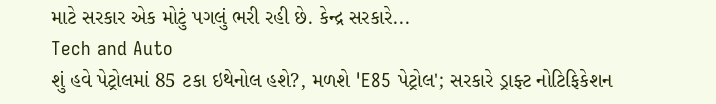માટે સરકાર એક મોટું પગલું ભરી રહી છે. કેન્દ્ર સરકારે...
Tech and Auto
શું હવે પેટ્રોલમાં 85 ટકા ઇથેનોલ હશે?, મળશે 'E85 પેટ્રોલ'; સરકારે ડ્રાફ્ટ નોટિફિકેશન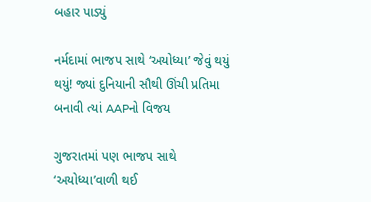બહાર પાડ્યું

નર્મદામાં ભાજપ સાથે ‘અયોધ્યા’ જેવું થયું થયું! જ્યાં દુનિયાની સૌથી ઊંચી પ્રતિમા બનાવી ત્યાં AAPનો વિજય

ગુજરાતમાં પણ ભાજપ સાથે ‘અયોધ્યા’વાળી થઈ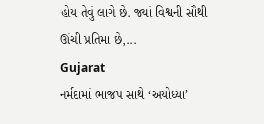હોય તેવું લાગે છે. જ્યાં વિશ્વની સૌથી ઊંચી પ્રતિમા છે,...
Gujarat
નર્મદામાં ભાજપ સાથે ‘અયોધ્યા’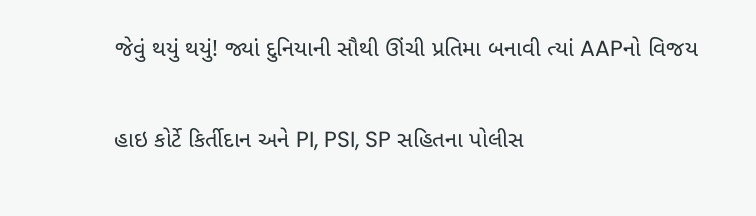જેવું થયું થયું! જ્યાં દુનિયાની સૌથી ઊંચી પ્રતિમા બનાવી ત્યાં AAPનો વિજય

હાઇ કોર્ટે કિર્તીદાન અને PI, PSI, SP સહિતના પોલીસ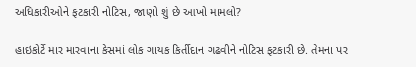અધિકારીઓને ફટકારી નોટિસ, જાણો શું છે આખો મામલો?

હાઇકોર્ટે માર મારવાના કેસમાં લોક ગાયક કિર્તીદાન ગઢવીને નોટિસ ફટકારી છે. તેમના પર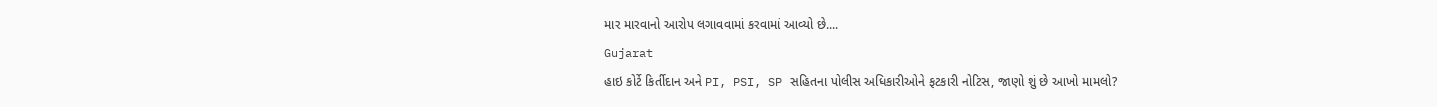માર મારવાનો આરોપ લગાવવામાં કરવામાં આવ્યો છે....
Gujarat
હાઇ કોર્ટે કિર્તીદાન અને PI, PSI, SP સહિતના પોલીસ અધિકારીઓને ફટકારી નોટિસ, જાણો શું છે આખો મામલો?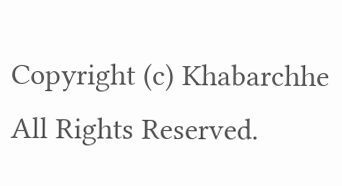Copyright (c) Khabarchhe All Rights Reserved.